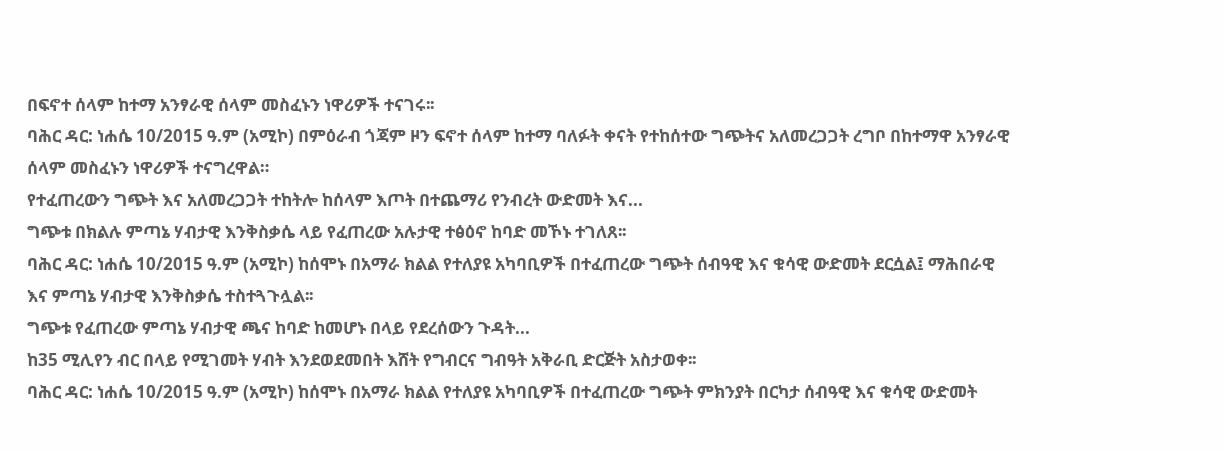በፍኖተ ሰላም ከተማ አንፃራዊ ሰላም መስፈኑን ነዋሪዎች ተናገሩ፡፡
ባሕር ዳር: ነሐሴ 10/2015 ዓ.ም (አሚኮ) በምዕራብ ጎጃም ዞን ፍኖተ ሰላም ከተማ ባለፉት ቀናት የተከሰተው ግጭትና አለመረጋጋት ረግቦ በከተማዋ አንፃራዊ ሰላም መስፈኑን ነዋሪዎች ተናግረዋል።
የተፈጠረውን ግጭት እና አለመረጋጋት ተከትሎ ከሰላም እጦት በተጨማሪ የንብረት ውድመት እና...
ግጭቱ በክልሉ ምጣኔ ሃብታዊ እንቅስቃሴ ላይ የፈጠረው አሉታዊ ተፅዕኖ ከባድ መኾኑ ተገለጸ፡፡
ባሕር ዳር: ነሐሴ 10/2015 ዓ.ም (አሚኮ) ከሰሞኑ በአማራ ክልል የተለያዩ አካባቢዎች በተፈጠረው ግጭት ሰብዓዊ እና ቁሳዊ ውድመት ደርሷል፤ ማሕበራዊ እና ምጣኔ ሃብታዊ እንቅስቃሴ ተስተጓጉሏል፡፡
ግጭቱ የፈጠረው ምጣኔ ሃብታዊ ጫና ከባድ ከመሆኑ በላይ የደረሰውን ጉዳት...
ከ35 ሚሊየን ብር በላይ የሚገመት ሃብት እንደወደመበት እሸት የግብርና ግብዓት አቅራቢ ድርጅት አስታወቀ፡፡
ባሕር ዳር: ነሐሴ 10/2015 ዓ.ም (አሚኮ) ከሰሞኑ በአማራ ክልል የተለያዩ አካባቢዎች በተፈጠረው ግጭት ምክንያት በርካታ ሰብዓዊ እና ቁሳዊ ውድመት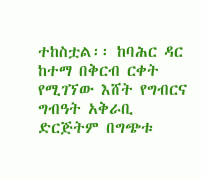ተከስቷል፡፡ ከባሕር ዳር ከተማ በቅርብ ርቀት የሚገኘው እሸት የግብርና ግብዓት አቅራቢ ድርጅትም በግጭቱ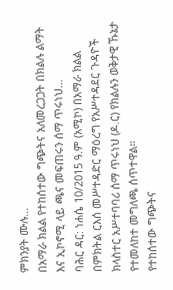ምክንያት ሙሉ...
በአማራ ክልል የተከሰተው ግጭትና አለመረጋጋት በክልሉ ልማት እና ኢኮኖሚ ላይ ጫና መፍጠሩን ሰማ ጥሩነህ...
ባሕር ዳር: ነሐሴ 10/2015 ዓ.ም (አሚኮ) በአማራ ክልል በምክትል ርእሰ መሥተዳድር ማዕረግ የአሥተዳደር ጉዳዮች ክላስተር አሥተባባሪ ሰማ ጥሩነህ (ዶ.ር) የክልሉን ወቅታዊ ኹኔታ የተመለከተ መግለጫ ሰጥተዋል።
የተከሰተው ግጭትና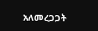አለመረጋጋት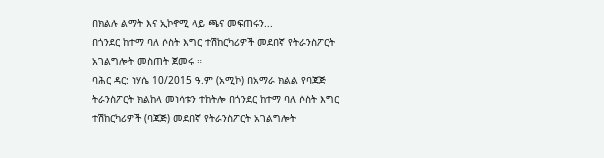በክልሉ ልማት እና ኢኮኖሚ ላይ ጫና መፍጠሩን...
በጎንደር ከተማ ባለ ሶስት እግር ተሽከርካሪዎች መደበኛ የትራንስፖርት አገልግሎት መስጠት ጀመሩ ።
ባሕር ዳር: ነሃሴ 10/2015 ዓ.ም (አሚኮ) በአማራ ክልል የባጃጅ ትራንስፖርት ክልከላ መነሳቱን ተከትሎ በጎንደር ከተማ ባለ ሶስት እግር ተሽከርካሪዎች (ባጃጅ) መደበኛ የትራንስፖርት አገልግሎት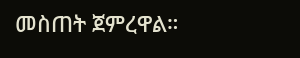መስጠት ጀምረዋል።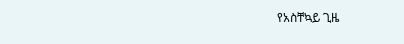የአስቸኳይ ጊዜ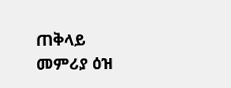ጠቅላይ መምሪያ ዕዝ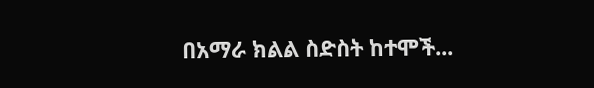በአማራ ክልል ስድስት ከተሞች...